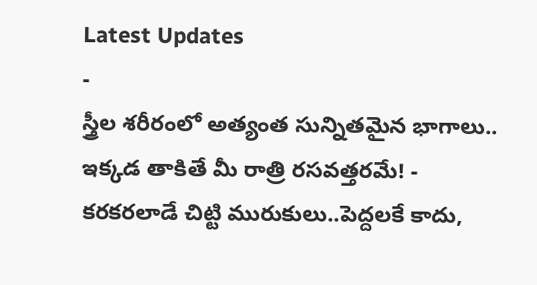Latest Updates
-
స్త్రీల శరీరంలో అత్యంత సున్నితమైన భాగాలు.. ఇక్కడ తాకితే మీ రాత్రి రసవత్తరమే! -
కరకరలాడే చిట్టి మురుకులు..పెద్దలకే కాదు,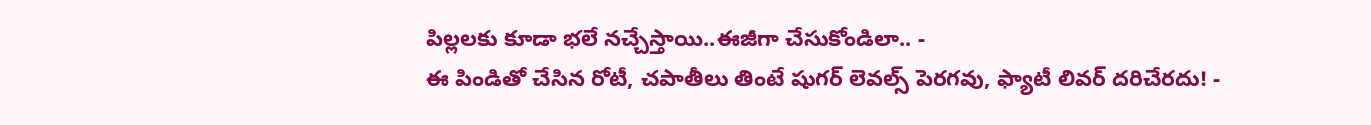పిల్లలకు కూడా భలే నచ్చేస్తాయి..ఈజీగా చేసుకోండిలా.. -
ఈ పిండితో చేసిన రోటీ, చపాతీలు తింటే షుగర్ లెవల్స్ పెరగవు, ఫ్యాటీ లివర్ దరిచేరదు! -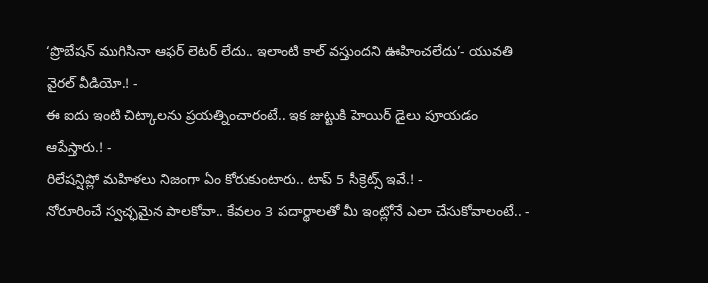‘ప్రొబేషన్ ముగిసినా ఆఫర్ లెటర్ లేదు.. ఇలాంటి కాల్ వస్తుందని ఊహించలేదు’- యువతి వైరల్ వీడియో.! -
ఈ ఐదు ఇంటి చిట్కాలను ప్రయత్నించారంటే.. ఇక జుట్టుకి హెయిర్ డైలు పూయడం ఆపేస్తారు.! -
రిలేషన్షిప్లో మహిళలు నిజంగా ఏం కోరుకుంటారు.. టాప్ 5 సీక్రెట్స్ ఇవే.! -
నోరూరించే స్వచ్ఛమైన పాలకోవా.. కేవలం 3 పదార్థాలతో మీ ఇంట్లోనే ఎలా చేసుకోవాలంటే.. -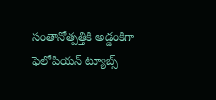సంతానోత్పత్తికి అడ్డంకిగా ఫెలోపియన్ ట్యూబ్స్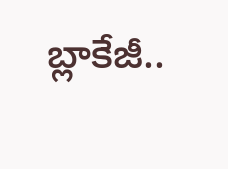బ్లాకేజీ..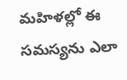మహిళల్లో ఈ సమస్యను ఎలా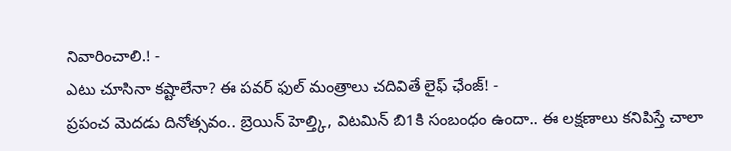నివారించాలి.! -
ఎటు చూసినా కష్టాలేనా? ఈ పవర్ ఫుల్ మంత్రాలు చదివితే లైఫ్ ఛేంజ్! -
ప్రపంచ మెదడు దినోత్సవం.. బ్రెయిన్ హెల్త్కి, విటమిన్ బి1కి సంబంధం ఉందా.. ఈ లక్షణాలు కనిపిస్తే చాలా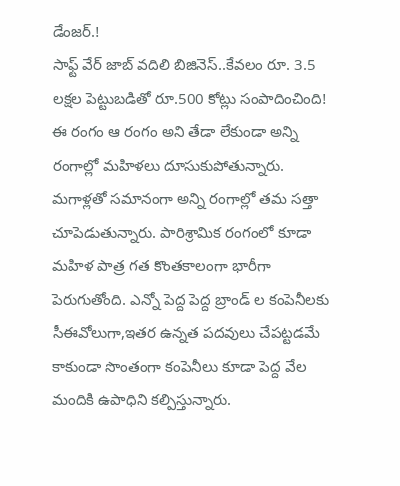డేంజర్.!
సాఫ్ట్ వేర్ జాబ్ వదిలి బిజినెస్..కేవలం రూ. 3.5 లక్షల పెట్టుబడితో రూ.500 కోట్లు సంపాదించింది!
ఈ రంగం ఆ రంగం అని తేడా లేకుండా అన్ని రంగాల్లో మహిళలు దూసుకుపోతున్నారు. మగాళ్లతో సమానంగా అన్ని రంగాల్లో తమ సత్తా చూపెడుతున్నారు. పారిశ్రామిక రంగంలో కూడా మహిళ పాత్ర గత కొంతకాలంగా భారీగా పెరుగుతోంది. ఎన్నో పెద్ద పెద్ద బ్రాండ్ ల కంపెనీలకు సీఈవోలుగా,ఇతర ఉన్నత పదవులు చేపట్టడమే కాకుండా సొంతంగా కంపెనీలు కూడా పెద్ద వేల మందికి ఉపాధిని కల్పిస్తున్నారు.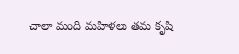చాలా మంది మహిళలు తమ కృషి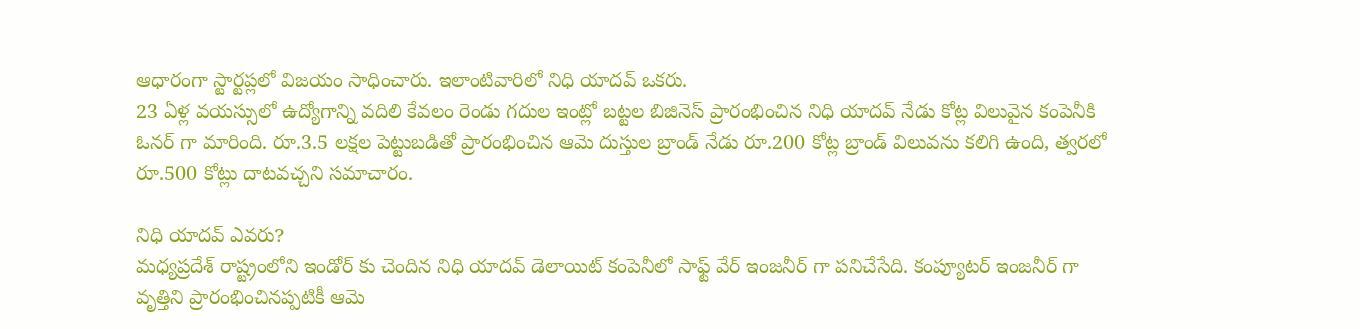ఆధారంగా స్టార్టప్లలో విజయం సాధించారు. ఇలాంటివారిలో నిధి యాదవ్ ఒకరు.
23 ఏళ్ల వయస్సులో ఉద్యోగాన్ని వదిలి కేవలం రెండు గదుల ఇంట్లో బట్టల బిజినెస్ ప్రారంభించిన నిధి యాదవ్ నేడు కోట్ల విలువైన కంపెనీకి ఓనర్ గా మారింది. రూ.3.5 లక్షల పెట్టుబడితో ప్రారంభించిన ఆమె దుస్తుల బ్రాండ్ నేడు రూ.200 కోట్ల బ్రాండ్ విలువను కలిగి ఉంది, త్వరలో రూ.500 కోట్లు దాటవచ్చని సమాచారం.

నిధి యాదవ్ ఎవరు?
మధ్యప్రదేశ్ రాష్ట్రంలోని ఇండోర్ కు చెందిన నిధి యాదవ్ డెలాయిట్ కంపెనీలో సాఫ్ట్ వేర్ ఇంజనీర్ గా పనిచేసేది. కంప్యూటర్ ఇంజనీర్ గా వృత్తిని ప్రారంభించినప్పటికీ ఆమె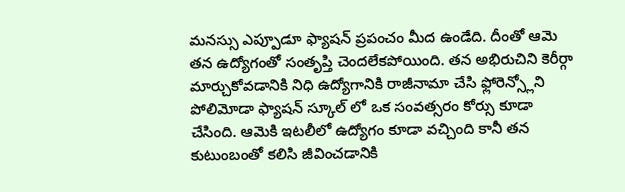మనస్సు ఎప్పూడూ ఫ్యాషన్ ప్రపంచం మీద ఉండేది. దీంతో ఆమె తన ఉద్యోగంతో సంతృప్తి చెందలేకపోయింది. తన అభిరుచిని కెరీర్గా మార్చుకోవడానికి నిధి ఉద్యోగానికి రాజీనామా చేసి ఫ్లోరెన్స్లోని పోలిమోడా ఫ్యాషన్ స్కూల్ లో ఒక సంవత్సరం కోర్సు కూడా చేసింది. ఆమెకి ఇటలీలో ఉద్యోగం కూడా వచ్చింది కానీ తన కుటుంబంతో కలిసి జీవించడానికి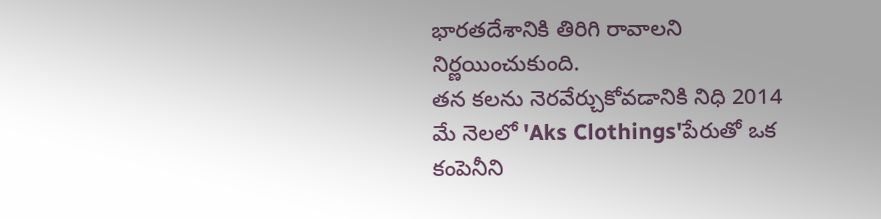భారతదేశానికి తిరిగి రావాలని నిర్ణయించుకుంది.
తన కలను నెరవేర్చుకోవడానికి నిధి 2014 మే నెలలో 'Aks Clothings'పేరుతో ఒక కంపెనీని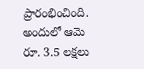ప్రారంభించింది. అందులో ఆమె రూ. 3.5 లక్షలు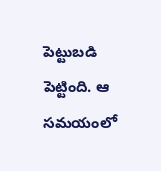పెట్టుబడి పెట్టింది. ఆ సమయంలో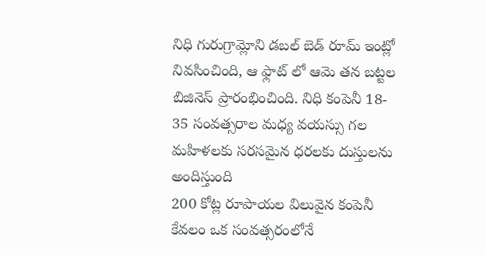నిధి గురుగ్రామ్లోని డబల్ బెడ్ రూమ్ ఇంట్లో నివసించింది, ఆ ఫ్లాట్ లో ఆమె తన బట్టల బిజినెస్ ప్రారంభించింది. నిధి కంపెనీ 18- 35 సంవత్సరాల మధ్య వయస్సు గల మహిళలకు సరసమైన ధరలకు దుస్తులను అందిస్తుంది
200 కోట్ల రూపాయల విలువైన కంపెనీ
కేవలం ఒక సంవత్సరంలోనే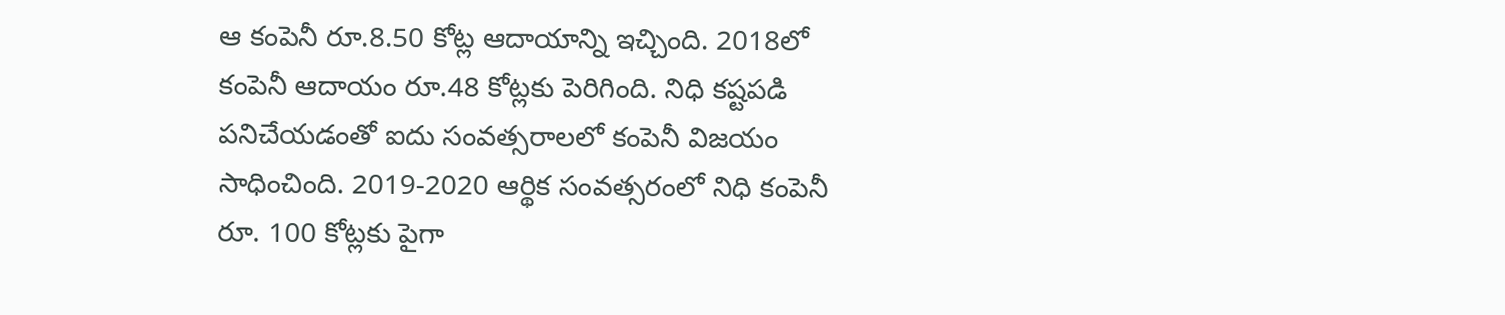ఆ కంపెనీ రూ.8.50 కోట్ల ఆదాయాన్ని ఇచ్చింది. 2018లో కంపెనీ ఆదాయం రూ.48 కోట్లకు పెరిగింది. నిధి కష్టపడి పనిచేయడంతో ఐదు సంవత్సరాలలో కంపెనీ విజయం సాధించింది. 2019-2020 ఆర్థిక సంవత్సరంలో నిధి కంపెనీ రూ. 100 కోట్లకు పైగా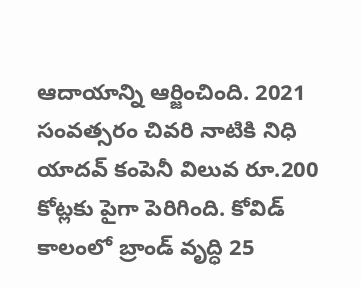ఆదాయాన్ని ఆర్జించింది. 2021 సంవత్సరం చివరి నాటికి నిధి యాదవ్ కంపెనీ విలువ రూ.200 కోట్లకు పైగా పెరిగింది. కోవిడ్ కాలంలో బ్రాండ్ వృద్ధి 25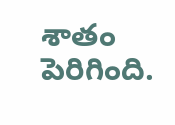శాతం పెరిగింది.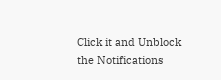Click it and Unblock the Notifications